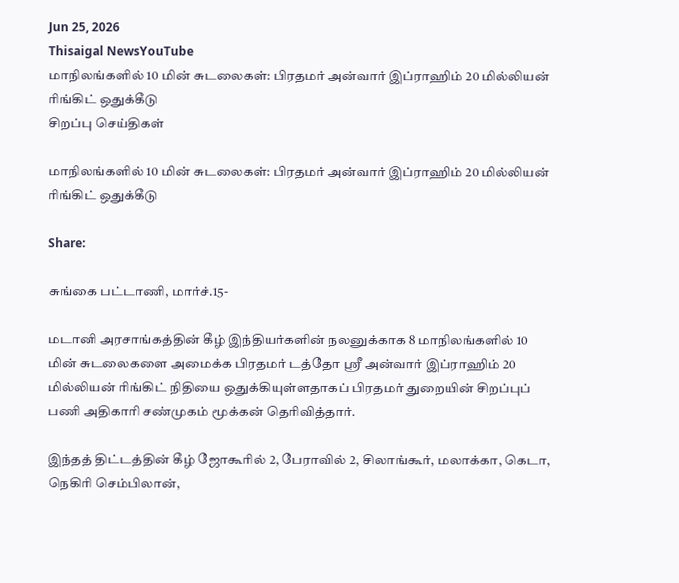Jun 25, 2026
Thisaigal NewsYouTube
மாநிலங்களில் 10 மின் சுடலைகள்: பிரதமர் அன்வார் இப்ராஹிம் 20 மில்லியன் ரிங்கிட் ஒதுக்கீடு
சிறப்பு செய்திகள்

மாநிலங்களில் 10 மின் சுடலைகள்: பிரதமர் அன்வார் இப்ராஹிம் 20 மில்லியன் ரிங்கிட் ஒதுக்கீடு

Share:

சுங்கை பட்டாணி, மார்ச்.15-

மடானி அரசாங்கத்தின் கீழ் இந்தியர்களின் நலனுக்காக 8 மாநிலங்களில் 10 மின் சுடலைகளை அமைக்க பிரதமர் டத்தோ ஸ்ரீ அன்வார் இப்ராஹிம் 20 மில்லியன் ரிங்கிட் நிதியை ஒதுக்கியுள்ளதாகப் பிரதமர் துறையின் சிறப்புப் பணி அதிகாரி சண்முகம் மூக்கன் தெரிவித்தார்.

இந்தத் திட்டத்தின் கீழ் ஜோகூரில் 2, பேராவில் 2, சிலாங்கூர், மலாக்கா, கெடா, நெகிரி செம்பிலான்,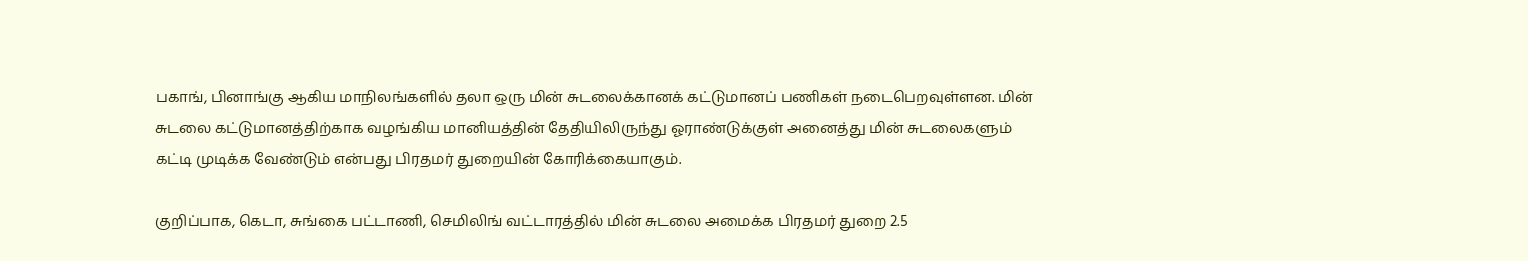பகாங், பினாங்கு ஆகிய மாநிலங்களில் தலா ஒரு மின் சுடலைக்கானக் கட்டுமானப் பணிகள் நடைபெறவுள்ளன. மின் சுடலை கட்டுமானத்திற்காக வழங்கிய மானியத்தின் தேதியிலிருந்து ஓராண்டுக்குள் அனைத்து மின் சுடலைகளும் கட்டி முடிக்க வேண்டும் என்பது பிரதமர் துறையின் கோரிக்கையாகும்.

குறிப்பாக, கெடா, சுங்கை பட்டாணி, செமிலிங் வட்டாரத்தில் மின் சுடலை அமைக்க பிரதமர் துறை 2.5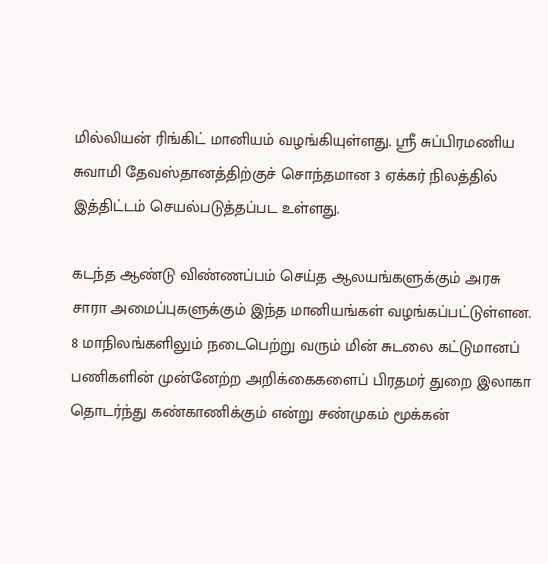மில்லியன் ரிங்கிட் மானியம் வழங்கியுள்ளது. ஸ்ரீ சுப்பிரமணிய சுவாமி தேவஸ்தானத்திற்குச் சொந்தமான 3 ஏக்கர் நிலத்தில் இத்திட்டம் செயல்படுத்தப்பட உள்ளது.

கடந்த ஆண்டு விண்ணப்பம் செய்த ஆலயங்களுக்கும் அரசு சாரா அமைப்புகளுக்கும் இந்த மானியங்கள் வழங்கப்பட்டுள்ளன. 8 மாநிலங்களிலும் நடைபெற்று வரும் மின் சுடலை கட்டுமானப் பணிகளின் முன்னேற்ற அறிக்கைகளைப் பிரதமர் துறை இலாகா தொடர்ந்து கண்காணிக்கும் என்று சண்முகம் மூக்கன்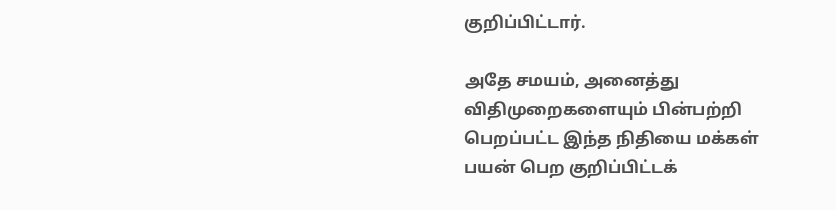குறிப்பிட்டார்.

அதே சமயம், அனைத்து விதிமுறைகளையும் பின்பற்றி பெறப்பட்ட இந்த நிதியை மக்கள் பயன் பெற குறிப்பிட்டக்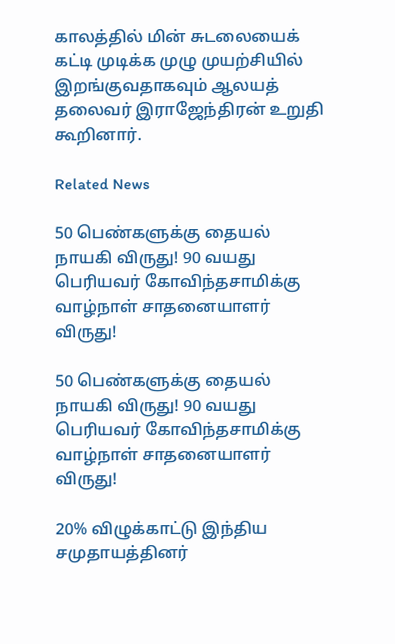காலத்தில் மின் சுடலையைக் கட்டி முடிக்க முழு முயற்சியில் இறங்குவதாகவும் ஆலயத் தலைவர் இராஜேந்திரன் உறுதி கூறினார்.

Related News

50 பெண்களுக்கு தையல் நாயகி விருது! 90 வயது பெரியவர் கோவிந்தசாமிக்கு வாழ்நாள் சாதனையாளர் விருது!

50 பெண்களுக்கு தையல் நாயகி விருது! 90 வயது பெரியவர் கோவிந்தசாமிக்கு வாழ்நாள் சாதனையாளர் விருது!

20% விழுக்காட்டு இந்திய சமுதாயத்தினர்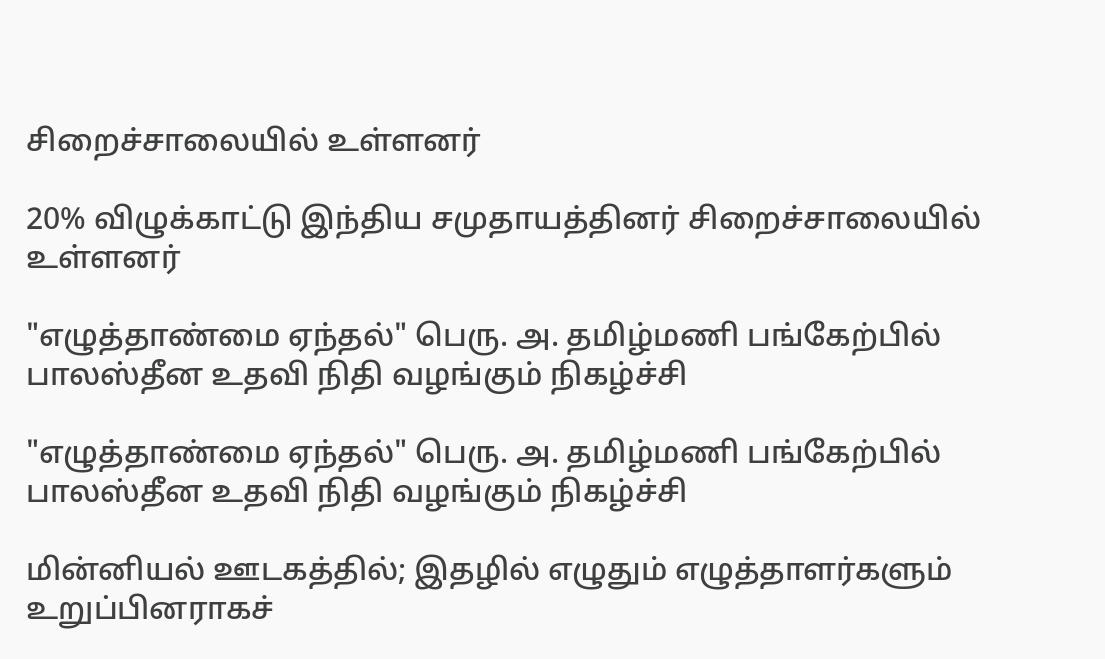சிறைச்சாலையில் உள்ளனர்

20% விழுக்காட்டு இந்திய சமுதாயத்தினர் சிறைச்சாலையில் உள்ளனர்

"எழுத்தாண்மை ஏந்தல்" பெரு. அ. தமிழ்மணி பங்கேற்பில் பாலஸ்தீன உதவி நிதி வழங்கும் நிகழ்ச்சி

"எழுத்தாண்மை ஏந்தல்" பெரு. அ. தமிழ்மணி பங்கேற்பில் பாலஸ்தீன உதவி நிதி வழங்கும் நிகழ்ச்சி

மின்னியல் ஊடகத்தில்; இதழில் எழுதும் எழுத்தாளர்களும் உறுப்பினராகச்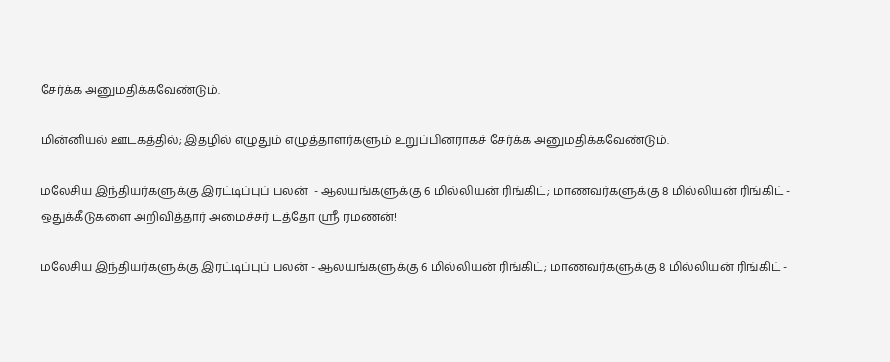சேர்க்க அனுமதிக்கவேண்டும்.

மின்னியல் ஊடகத்தில்; இதழில் எழுதும் எழுத்தாளர்களும் உறுப்பினராகச் சேர்க்க அனுமதிக்கவேண்டும்.

மலேசிய இந்தியர்களுக்கு இரட்டிப்புப் பலன்  - ஆலயங்களுக்கு 6 மில்லியன் ரிங்கிட்; மாணவர்களுக்கு 8 மில்லியன் ரிங்கிட் - ஒதுக்கீடுகளை அறிவித்தார் அமைச்சர் டத்தோ ஶ்ரீ ரமணன்!

மலேசிய இந்தியர்களுக்கு இரட்டிப்புப் பலன் - ஆலயங்களுக்கு 6 மில்லியன் ரிங்கிட்; மாணவர்களுக்கு 8 மில்லியன் ரிங்கிட் -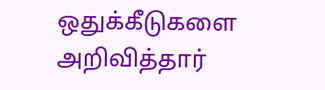ஒதுக்கீடுகளை அறிவித்தார்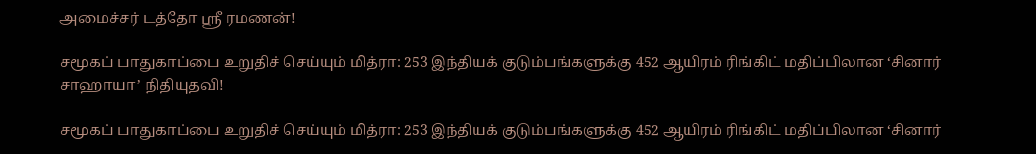அமைச்சர் டத்தோ ஶ்ரீ ரமணன்!

சமூகப் பாதுகாப்பை உறுதிச் செய்யும் மித்ரா: 253 இந்தியக் குடும்பங்களுக்கு 452 ஆயிரம் ரிங்கிட் மதிப்பிலான ‘சினார் சாஹாயா’ நிதியுதவி!

சமூகப் பாதுகாப்பை உறுதிச் செய்யும் மித்ரா: 253 இந்தியக் குடும்பங்களுக்கு 452 ஆயிரம் ரிங்கிட் மதிப்பிலான ‘சினார்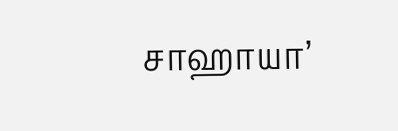சாஹாயா’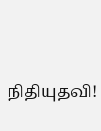நிதியுதவி!